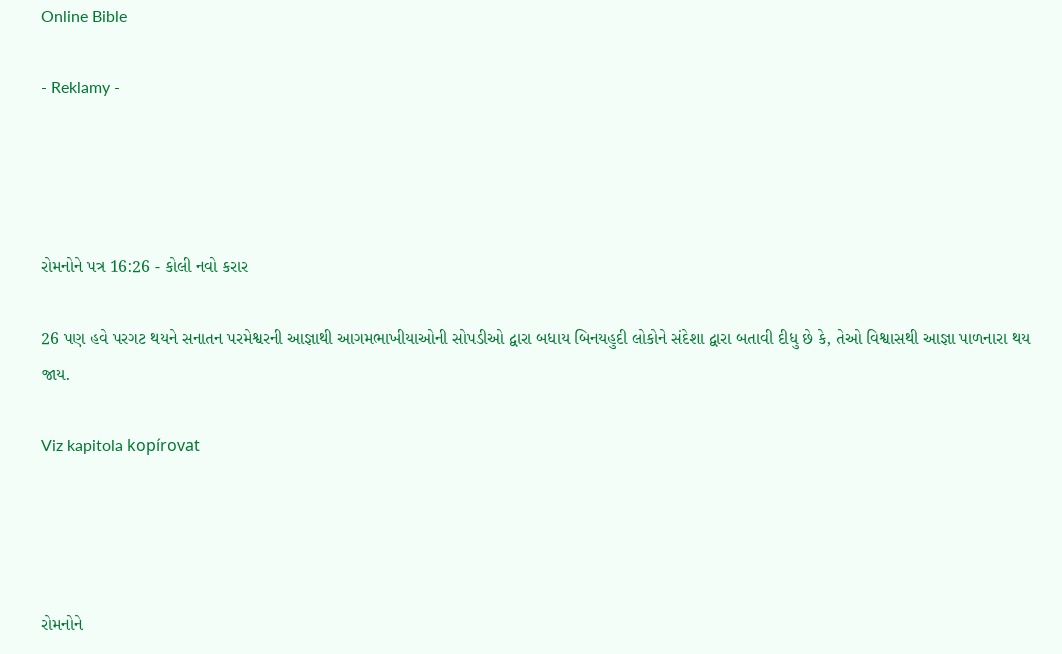Online Bible

- Reklamy -




રોમનોને પત્ર 16:26 - કોલી નવો કરાર

26 પણ હવે પરગટ થયને સનાતન પરમેશ્વરની આજ્ઞાથી આગમભાખીયાઓની સોપડીઓ દ્વારા બધાય બિનયહુદી લોકોને સંદેશા દ્વારા બતાવી દીધુ છે કે, તેઓ વિશ્વાસથી આજ્ઞા પાળનારા થય જાય.

Viz kapitola kopírovat




રોમનોને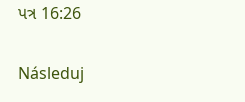પત્ર 16:26

Následuj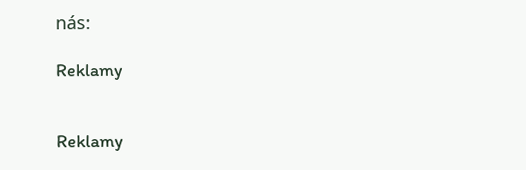nás:

Reklamy


Reklamy